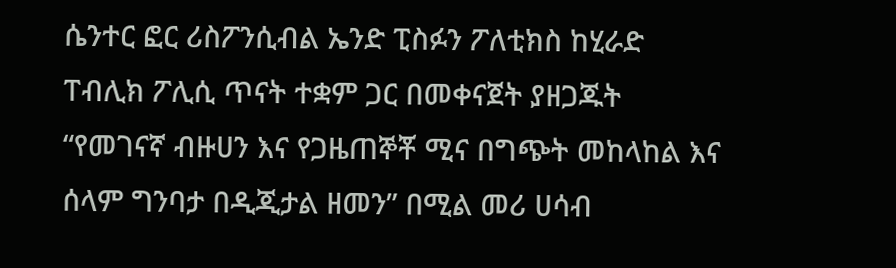ሴንተር ፎር ሪስፖንሲብል ኤንድ ፒስፉን ፖለቲክስ ከሂራድ ፐብሊክ ፖሊሲ ጥናት ተቋም ጋር በመቀናጀት ያዘጋጁት “የመገናኛ ብዙሀን እና የጋዜጠኞቾ ሚና በግጭት መከላከል እና ሰላም ግንባታ በዲጂታል ዘመን” በሚል መሪ ሀሳብ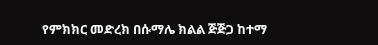የምክክር መድረክ በሱማሌ ክልል ጅጅጋ ከተማ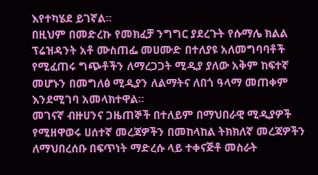እየተካሄደ ይገኛል።
በዚህም በመድረኩ የመክፈቻ ንግግር ያደረጉት የሱማሌ ክልል ፕሬዝዳንት አቶ ሙስጠፌ መሀሙድ በተለያዩ አለመግባባቶች የሚፈጠሩ ግጭቶችን ለማረጋጋት ሚዲያ ያለው አቅም ከፍተኛ መሆኑን በመግለፅ ሚዲያን ለልማትና ለበጎ ዓላማ መጠቀም እንደሚገባ አመላክተዋል።
መገናኛ ብዙሀንና ጋዜጠኞች በተለይም በማህበራዊ ሚዲያዎች የሚዘዋወሩ ሀሰተኛ መረጃዎችን በመከላከል ትክክለኛ መረጃዎችን ለማህበረሰቡ በፍጥነት ማድረሱ ላይ ተቀናጅቶ መስራት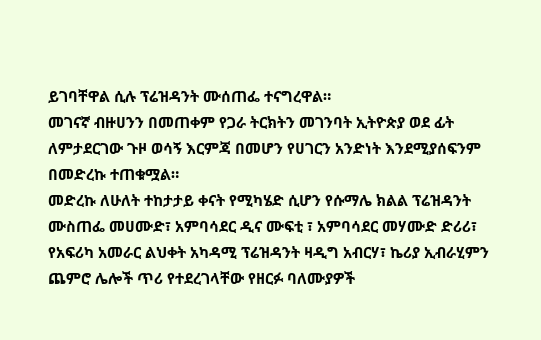ይገባቸዋል ሲሉ ፕሬዝዳንት ሙሰጠፌ ተናግረዋል።
መገናኛ ብዙሀንን በመጠቀም የጋራ ትርክትን መገንባት ኢትዮጵያ ወደ ፊት ለምታደርገው ጉዞ ወሳኝ እርምጃ በመሆን የሀገርን አንድነት እንደሚያሰፍንም በመድረኩ ተጠቁሟል።
መድረኩ ለሁለት ተከታታይ ቀናት የሚካሄድ ሲሆን የሱማሌ ክልል ፕሬዝዳንት ሙስጠፌ መሀሙድ፣ አምባሳደር ዲና ሙፍቲ ፣ አምባሳደር መሃሙድ ድሪሪ፣ የአፍሪካ አመራር ልህቀት አካዳሚ ፕሬዝዳንት ዛዲግ አብርሃ፣ ኬሪያ ኢብራሂምን ጨምሮ ሌሎች ጥሪ የተደረገላቸው የዘርፉ ባለሙያዎች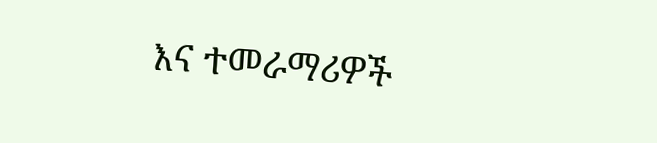እና ተመራማሪዎች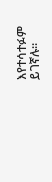እየተሳተፉም ይገኛሉ።